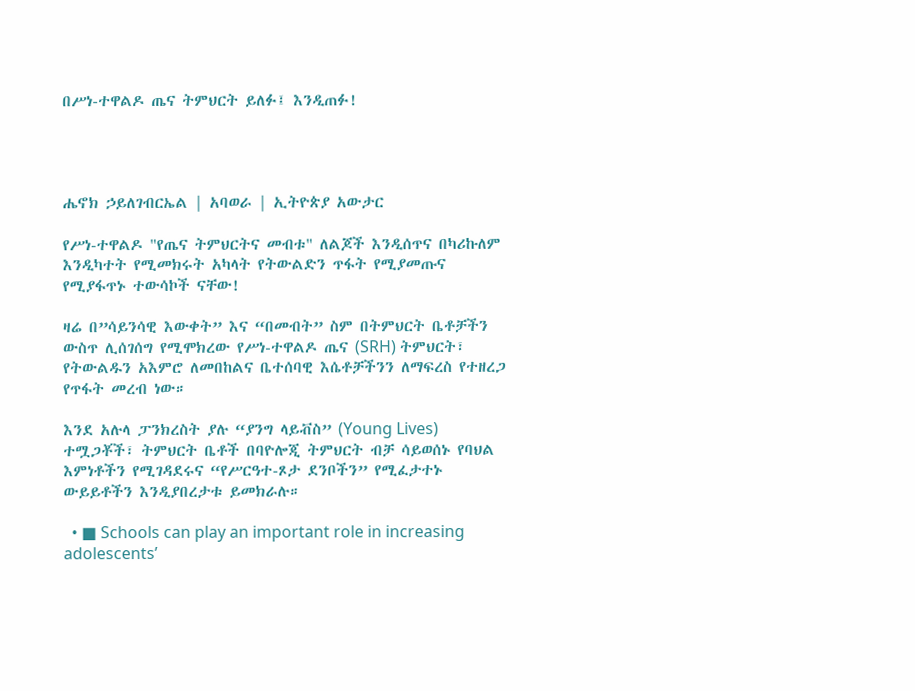በሥነ-ተዋልዶ ጤና ትምህርት ይለፉ፤ እንዲጠፉ!




ሔኖክ ኃይለገብርኤል | አባወራ | ኢትዮጵያ አውታር

የሥነ-ተዋልዶ "የጤና ትምህርትና መብቱ" ለልጆች እንዲሰጥና በካሪኩለም እንዲካተት የሚመክሩት አካላት የትውልድን ጥፋት የሚያመጡና የሚያፋጥኑ ተውሳኮች ናቸው!

ዛሬ በ”ሳይንሳዊ እውቀት” እና “በመብት” ስም በትምህርት ቤቶቻችን ውስጥ ሊሰገሰግ የሚሞክረው የሥነ-ተዋልዶ ጤና (SRH) ትምህርት፣ የትውልዱን አእምሮ ለመበከልና ቤተሰባዊ እሴቶቻችንን ለማፍረስ የተዘረጋ የጥፋት መረብ ነው።

እንደ አሉላ ፓንክረስት ያሉ “ያንግ ላይቭስ” (Young Lives) ተሟጋቾች፣ ትምህርት ቤቶች በባዮሎጂ ትምህርት ብቻ ሳይወሰኑ የባህል እምነቶችን የሚገዳደሩና “የሥርዓተ-ጾታ ደንቦችን” የሚፈታተኑ ውይይቶችን እንዲያበረታቱ ይመክራሉ።

  • ■ Schools can play an important role in increasing adolescents’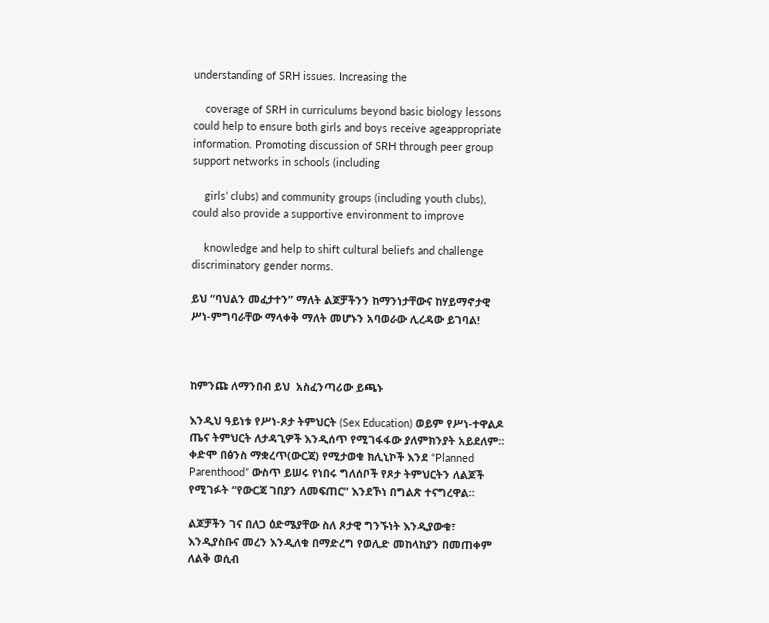understanding of SRH issues. Increasing the

    coverage of SRH in curriculums beyond basic biology lessons could help to ensure both girls and boys receive ageappropriate information. Promoting discussion of SRH through peer group support networks in schools (including

    girls’ clubs) and community groups (including youth clubs), could also provide a supportive environment to improve

    knowledge and help to shift cultural beliefs and challenge discriminatory gender norms.

ይህ “ባህልን መፈታተን” ማለት ልጆቻችንን ከማንነታቸውና ከሃይማኖታዊ ሥነ-ምግባራቸው ማላቀቅ ማለት መሆኑን አባወራው ሊረዳው ይገባል!



ከምንጩ ለማንበብ ይህ  አስፈንጣሪው ይጫኑ

እንዲህ ዓይነቱ የሥነ-ጾታ ትምህርት (Sex Education) ወይም የሥነ-ተዋልዶ ጤና ትምህርት ለታዳጊዎች እንዲሰጥ የሚገፋፋው ያለምክንያት አይደለም። ቀድሞ በፅንስ ማቋረጥ(ውርጃ) የሚታወቁ ክሊኒኮች እንደ “Planned Parenthood” ውስጥ ይሠሩ የነበሩ ግለሰቦች የጾታ ትምህርትን ለልጆች የሚገፉት “የውርጃ ገበያን ለመፍጠር” እንደኾነ በግልጽ ተናግረዋል።

ልጆቻችን ገና በለጋ ዕድሜያቸው ስለ ጾታዊ ግንኙነት እንዲያውቁ፣ እንዲያስቡና መረን እንዲለቁ በማድረግ የወሊድ መከላከያን በመጠቀም ለልቅ ወሲብ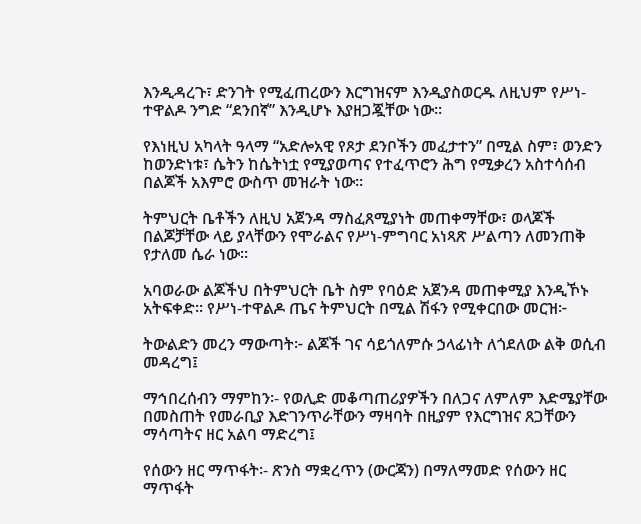እንዲዳረጉ፣ ድንገት የሚፈጠረውን እርግዝናም እንዲያስወርዱ ለዚህም የሥነ-ተዋልዶ ንግድ “ደንበኛ” እንዲሆኑ እያዘጋጇቸው ነው።

የእነዚህ አካላት ዓላማ “አድሎአዊ የጾታ ደንቦችን መፈታተን” በሚል ስም፣ ወንድን ከወንድነቱ፣ ሴትን ከሴትነቷ የሚያወጣና የተፈጥሮን ሕግ የሚቃረን አስተሳሰብ በልጆች አእምሮ ውስጥ መዝራት ነው።

ትምህርት ቤቶችን ለዚህ አጀንዳ ማስፈጸሚያነት መጠቀማቸው፣ ወላጆች በልጆቻቸው ላይ ያላቸውን የሞራልና የሥነ-ምግባር አነጻጽ ሥልጣን ለመንጠቅ የታለመ ሴራ ነው።

አባወራው ልጆችህ በትምህርት ቤት ስም የባዕድ አጀንዳ መጠቀሚያ እንዲኾኑ አትፍቀድ። የሥነ-ተዋልዶ ጤና ትምህርት በሚል ሽፋን የሚቀርበው መርዝ፦

ትውልድን መረን ማውጣት፦ ልጆች ገና ሳይጎለምሱ ኃላፊነት ለጎደለው ልቅ ወሲብ መዳረግ፤

ማኅበረሰብን ማምከን፡- የወሊድ መቆጣጠሪያዎችን በለጋና ለምለም እድሜያቸው በመስጠት የመራቢያ እድገንጥራቸውን ማዛባት በዚያም የእርግዝና ጸጋቸውን ማሳጣትና ዘር አልባ ማድረግ፤

የሰውን ዘር ማጥፋት፡- ጽንስ ማቋረጥን (ውርጃን) በማለማመድ የሰውን ዘር ማጥፋት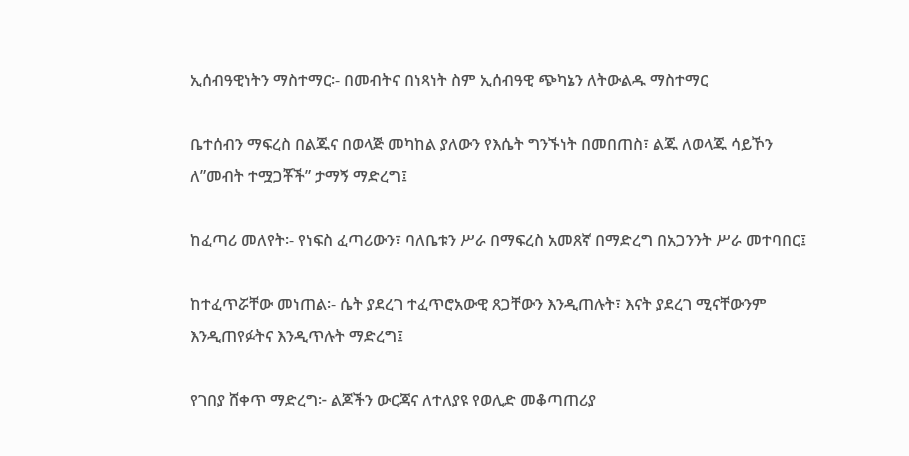ኢሰብዓዊነትን ማስተማር፡- በመብትና በነጻነት ስም ኢሰብዓዊ ጭካኔን ለትውልዱ ማስተማር

ቤተሰብን ማፍረስ በልጁና በወላጅ መካከል ያለውን የእሴት ግንኙነት በመበጠስ፣ ልጁ ለወላጁ ሳይኾን ለ”መብት ተሟጋቾች” ታማኝ ማድረግ፤

ከፈጣሪ መለየት፡- የነፍስ ፈጣሪውን፣ ባለቤቱን ሥራ በማፍረስ አመጸኛ በማድረግ በአጋንንት ሥራ መተባበር፤

ከተፈጥሯቸው መነጠል፡- ሴት ያደረገ ተፈጥሮአውዊ ጸጋቸውን እንዲጠሉት፣ እናት ያደረገ ሚናቸውንም እንዲጠየፉትና እንዲጥሉት ማድረግ፤

የገበያ ሸቀጥ ማድረግ፦ ልጆችን ውርጃና ለተለያዩ የወሊድ መቆጣጠሪያ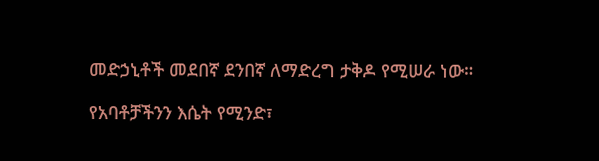መድኃኒቶች መደበኛ ደንበኛ ለማድረግ ታቅዶ የሚሠራ ነው።

የአባቶቻችንን እሴት የሚንድ፣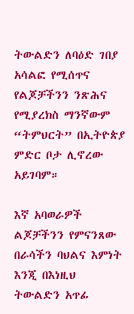ትውልድን ለባዕድ ገበያ አሳልፎ የሚሰጥና የልጆቻችንን ንጽሕና የሚያረክስ ማንኛውም “ትምህርት” በኢትዮጵያ ምድር ቦታ ሊኖረው አይገባም።

እኛ አባወራዎች ልጆቻችንን የምናንጸው በራሳችን ባህልና እምነት እንጂ በእነዚህ ትውልድን አጥፊ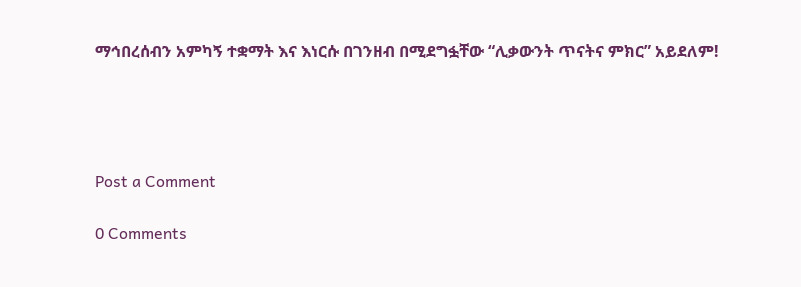ማኅበረሰብን አምካኝ ተቋማት እና እነርሱ በገንዘብ በሚደግፏቸው “ሊቃውንት ጥናትና ምክር” አይደለም!




Post a Comment

0 Comments